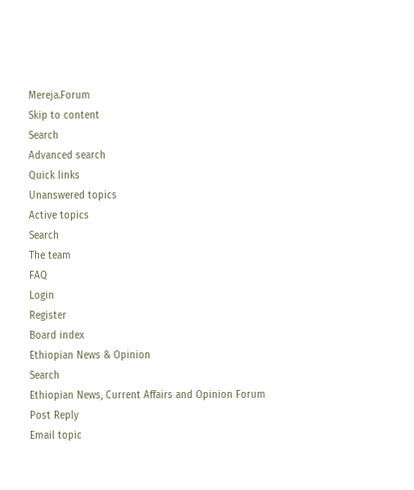Mereja.Forum
Skip to content
Search
Advanced search
Quick links
Unanswered topics
Active topics
Search
The team
FAQ
Login
Register
Board index
Ethiopian News & Opinion
Search
Ethiopian News, Current Affairs and Opinion Forum
Post Reply
Email topic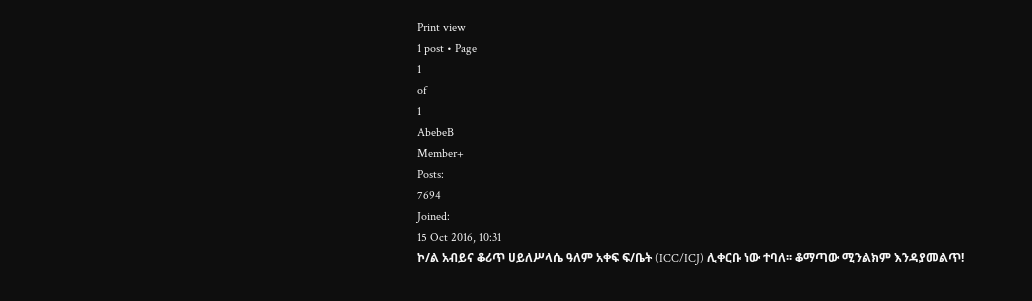Print view
1 post • Page
1
of
1
AbebeB
Member+
Posts:
7694
Joined:
15 Oct 2016, 10:31
ኮ/ል አብይና ቆሪጥ ሀይለሥላሴ ዓለም አቀፍ ፍ/ቤት (ICC/ICJ) ሊቀርቡ ነው ተባለ፡፡ ቆማጣው ሚንልክም እንዳያመልጥ!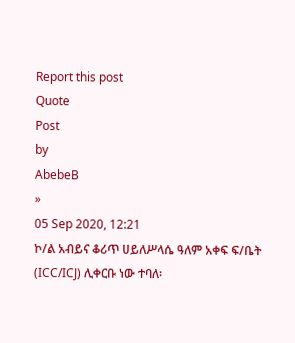Report this post
Quote
Post
by
AbebeB
»
05 Sep 2020, 12:21
ኮ/ል አብይና ቆሪጥ ሀይለሥላሴ ዓለም አቀፍ ፍ/ቤት (ICC/ICJ) ሊቀርቡ ነው ተባለ፡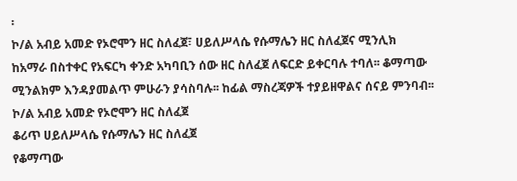፡
ኮ/ል አብይ አመድ የኦሮሞን ዘር ስለፈጀ፣ ሀይለሥላሴ የሱማሌን ዘር ስለፈጀና ሚንሊክ ከአማራ በስተቀር የአፍርካ ቀንድ አካባቢን ሰው ዘር ስለፈጀ ለፍርድ ይቀርባሉ ተባለ፡፡ ቆማጣው ሚንልክም እንዳያመልጥ ምሁራን ያሳስባሉ፡፡ ከፊል ማስረጃዎች ተያይዘዋልና ሰናይ ምንባብ፡፡
ኮ/ል አብይ አመድ የኦሮሞን ዘር ስለፈጀ
ቆሪጥ ሀይለሥላሴ የሱማሌን ዘር ስለፈጀ
የቆማጣው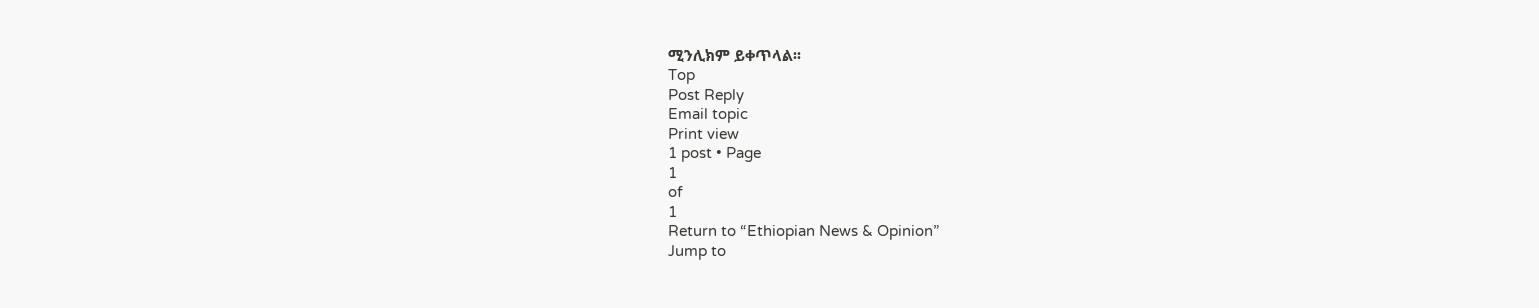ሚንሊክም ይቀጥላል፡፡
Top
Post Reply
Email topic
Print view
1 post • Page
1
of
1
Return to “Ethiopian News & Opinion”
Jump to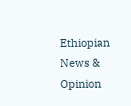Ethiopian News & Opinion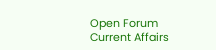Open Forum
Current Affairs